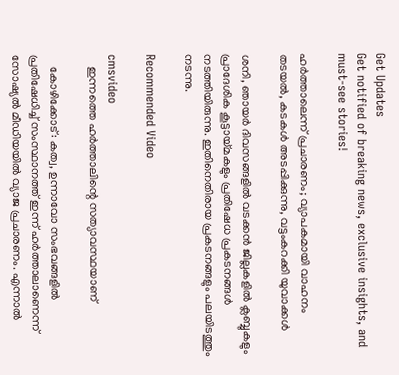Get Updates
Get notified of breaking news, exclusive insights, and must-see stories!

ഹര്‍ത്താലെന്ന് പ്രചാരണം; വ്യാപകമായി വാഹനം തടയല്‍, കടകള്‍ അടപ്പിക്കുന്നു, വട്ടംകറക്കി യുവാക്കള്‍

ശനി, ഞായര്‍ ദിവസങ്ങളില്‍ വടക്കന്‍ ജില്ലകളില്‍ ക്ലബ്ബുകളും പ്രാദേശിക കൂട്ടായ്മകളും പ്രതിഷേധ പ്രകടനങ്ങള്‍ നടത്തിയിരുന്നു. ഇതിനെതിരായ പ്രകടനങ്ങളും പലയിടത്തും നടന്നു.

Recommended Video

cmsvideo
    ഇന്നത്തെ ഹർത്താലിന്റെ സത്യാവസ്ഥയാണ്

    കോഴിക്കോട്: കത്വ, ഉന്നാവോ സംഭവങ്ങളില്‍ പ്രതിഷേധിച്ച് സംസ്ഥാനത്ത് ഇന്ന് ഹര്‍ത്താലാണെന്ന് സോഷ്യല്‍ മീഡിയയില്‍ വ്യാജ പ്രചാരണം. എന്നാല്‍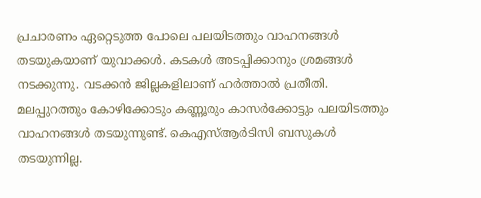പ്രചാരണം ഏറ്റെടുത്ത പോലെ പലയിടത്തും വാഹനങ്ങള്‍ തടയുകയാണ് യുവാക്കള്‍. കടകള്‍ അടപ്പിക്കാനും ശ്രമങ്ങള്‍ നടക്കുന്നു. വടക്കന്‍ ജില്ലകളിലാണ് ഹര്‍ത്താല്‍ പ്രതീതി. മലപ്പുറത്തും കോഴിക്കോടും കണ്ണൂരും കാസര്‍ക്കോട്ടും പലയിടത്തും വാഹനങ്ങള്‍ തടയുന്നുണ്ട്. കെഎസ്ആര്‍ടിസി ബസുകള്‍ തടയുന്നില്ല.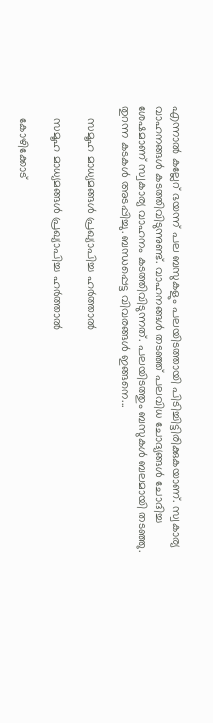എന്നാല്‍ കല്ലേറ് ഭയന്ന് പല ബസുകളും പലയിടത്തായി പിടിച്ചിട്ടിരിക്കുകയാണ്. സ്വകാര്യ വാഹനങ്ങള്‍ കടത്തിവിടുന്നുണ്ട്. വാഹനങ്ങള്‍ തടഞ്ഞ് പലവിധ ചോദ്യങ്ങള്‍ ചോദിച്ച ശേഷമാണ് സ്വകാര്യ വാഹനം കടത്തിവിടുന്നത്. പലയിടത്തും ബസുകള്‍ ബലമായി തടഞ്ഞു. തുറന്ന കടകള്‍ അടപ്പിച്ചു. ബന്ധപ്പെട്ട വിവരങ്ങള്‍ ഇങ്ങനെ...

    സമൂഹ മാധ്യമങ്ങള്‍ പ്രഖ്യാപിച്ച ഹര്‍ത്താല്‍

    സമൂഹ മാധ്യമങ്ങള്‍ പ്രഖ്യാപിച്ച ഹര്‍ത്താല്‍

    കോഴിക്കോട്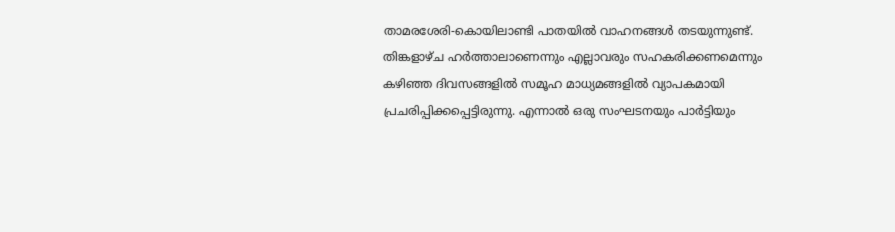താമരശേരി-കൊയിലാണ്ടി പാതയില്‍ വാഹനങ്ങള്‍ തടയുന്നുണ്ട്. തിങ്കളാഴ്ച ഹര്‍ത്താലാണെന്നും എല്ലാവരും സഹകരിക്കണമെന്നും കഴിഞ്ഞ ദിവസങ്ങളില്‍ സമൂഹ മാധ്യമങ്ങളില്‍ വ്യാപകമായി പ്രചരിപ്പിക്കപ്പെട്ടിരുന്നു. എന്നാല്‍ ഒരു സംഘടനയും പാര്‍ട്ടിയും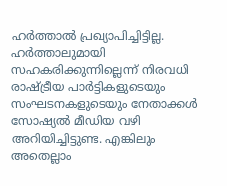ഹര്‍ത്താല്‍ പ്രഖ്യാപിച്ചിട്ടില്ല. ഹര്‍ത്താലുമായി സഹകരിക്കുന്നില്ലെന്ന് നിരവധി രാഷ്ട്രീയ പാര്‍ട്ടികളുടെയും സംഘടനകളുടെയും നേതാക്കള്‍ സോഷ്യല്‍ മീഡിയ വഴി അറിയിച്ചിട്ടുണ്ട. എങ്കിലും അതെല്ലാം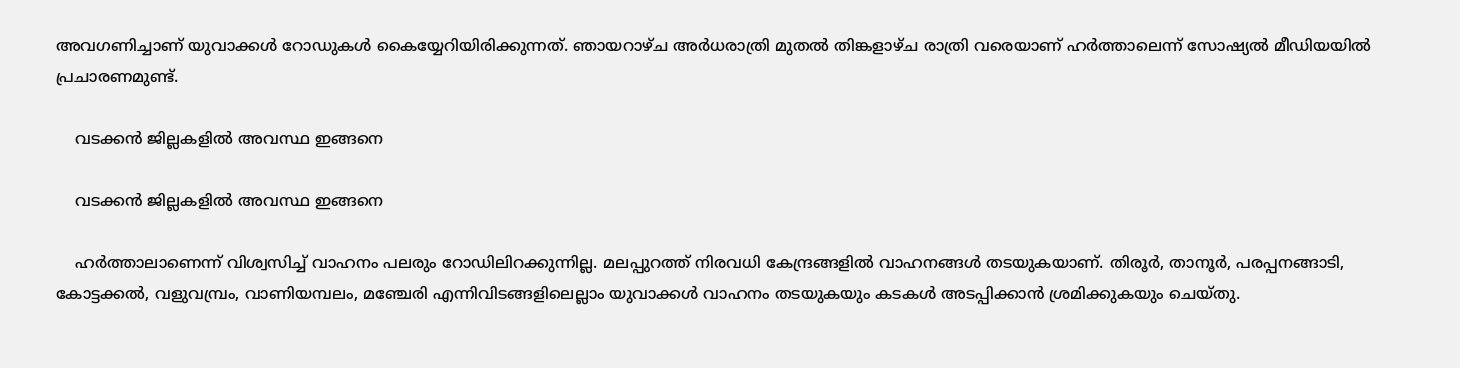അവഗണിച്ചാണ് യുവാക്കള്‍ റോഡുകള്‍ കൈയ്യേറിയിരിക്കുന്നത്. ഞായറാഴ്ച അര്‍ധരാത്രി മുതല്‍ തിങ്കളാഴ്ച രാത്രി വരെയാണ് ഹര്‍ത്താലെന്ന് സോഷ്യല്‍ മീഡിയയില്‍ പ്രചാരണമുണ്ട്.

    വടക്കന്‍ ജില്ലകളില്‍ അവസ്ഥ ഇങ്ങനെ

    വടക്കന്‍ ജില്ലകളില്‍ അവസ്ഥ ഇങ്ങനെ

    ഹര്‍ത്താലാണെന്ന് വിശ്വസിച്ച് വാഹനം പലരും റോഡിലിറക്കുന്നില്ല. മലപ്പുറത്ത് നിരവധി കേന്ദ്രങ്ങളില്‍ വാഹനങ്ങള്‍ തടയുകയാണ്. തിരൂര്‍, താനൂര്‍, പരപ്പനങ്ങാടി, കോട്ടക്കല്‍, വളുവമ്പ്രം, വാണിയമ്പലം, മഞ്ചേരി എന്നിവിടങ്ങളിലെല്ലാം യുവാക്കള്‍ വാഹനം തടയുകയും കടകള്‍ അടപ്പിക്കാന്‍ ശ്രമിക്കുകയും ചെയ്തു.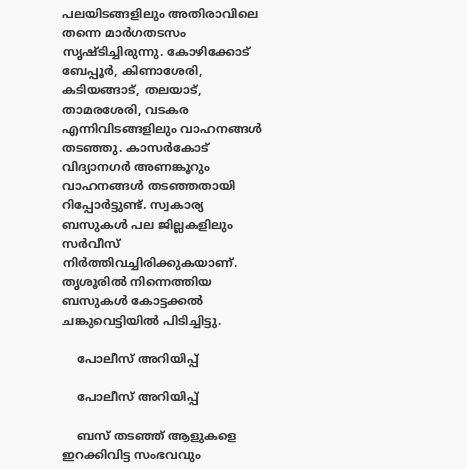പലയിടങ്ങളിലും അതിരാവിലെ തന്നെ മാര്‍ഗതടസം സൃഷ്ടിച്ചിരുന്നു. കോഴിക്കോട് ബേപ്പൂര്‍, കിണാശേരി, കടിയങ്ങാട്, തലയാട്, താമരശേരി, വടകര എന്നിവിടങ്ങളിലും വാഹനങ്ങള്‍ തടഞ്ഞു. കാസര്‍കോട് വിദ്യാനഗര്‍ അണങ്കൂറും വാഹനങ്ങള്‍ തടഞ്ഞതായി റിപ്പോര്‍ട്ടുണ്ട്. സ്വകാര്യ ബസുകള്‍ പല ജില്ലകളിലും സര്‍വീസ് നിര്‍ത്തിവച്ചിരിക്കുകയാണ്. തൃശൂരില്‍ നിന്നെത്തിയ ബസുകള്‍ കോട്ടക്കല്‍ ചങ്കുവെട്ടിയില്‍ പിടിച്ചിട്ടു.

    പോലീസ് അറിയിപ്പ്

    പോലീസ് അറിയിപ്പ്

    ബസ് തടഞ്ഞ് ആളുകളെ ഇറക്കിവിട്ട സംഭവവും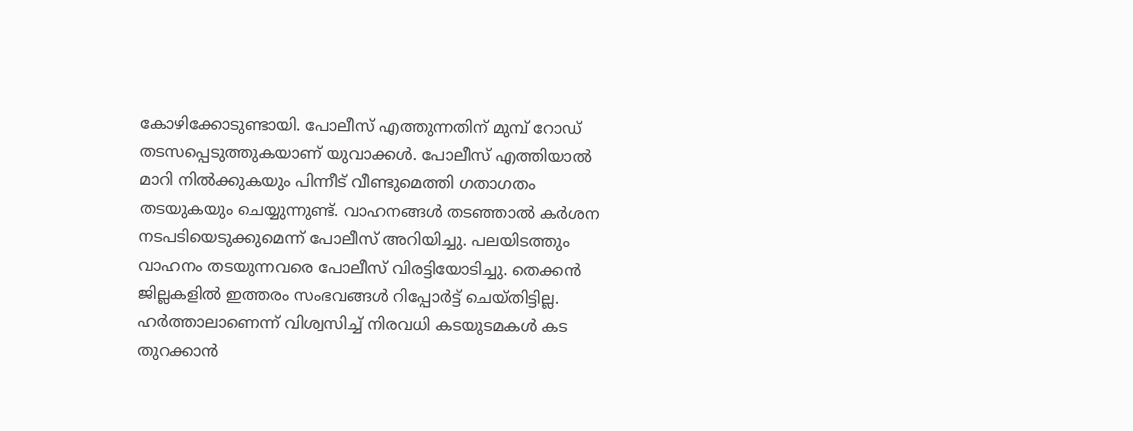കോഴിക്കോടുണ്ടായി. പോലീസ് എത്തുന്നതിന് മുമ്പ് റോഡ് തടസപ്പെടുത്തുകയാണ് യുവാക്കള്‍. പോലീസ് എത്തിയാല്‍ മാറി നില്‍ക്കുകയും പിന്നീട് വീണ്ടുമെത്തി ഗതാഗതം തടയുകയും ചെയ്യുന്നുണ്ട്. വാഹനങ്ങള്‍ തടഞ്ഞാല്‍ കര്‍ശന നടപടിയെടുക്കുമെന്ന് പോലീസ് അറിയിച്ചു. പലയിടത്തും വാഹനം തടയുന്നവരെ പോലീസ് വിരട്ടിയോടിച്ചു. തെക്കന്‍ ജില്ലകളില്‍ ഇത്തരം സംഭവങ്ങള്‍ റിപ്പോര്‍ട്ട് ചെയ്തിട്ടില്ല. ഹര്‍ത്താലാണെന്ന് വിശ്വസിച്ച് നിരവധി കടയുടമകള്‍ കട തുറക്കാന്‍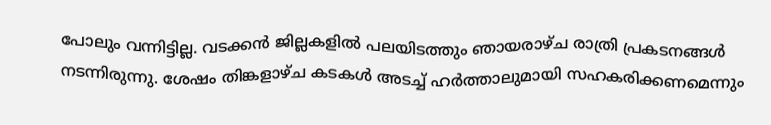പോലും വന്നിട്ടില്ല. വടക്കന്‍ ജില്ലകളില്‍ പലയിടത്തും ഞായരാഴ്ച രാത്രി പ്രകടനങ്ങള്‍ നടന്നിരുന്നു. ശേഷം തിങ്കളാഴ്ച കടകള്‍ അടച്ച് ഹര്‍ത്താലുമായി സഹകരിക്കണമെന്നും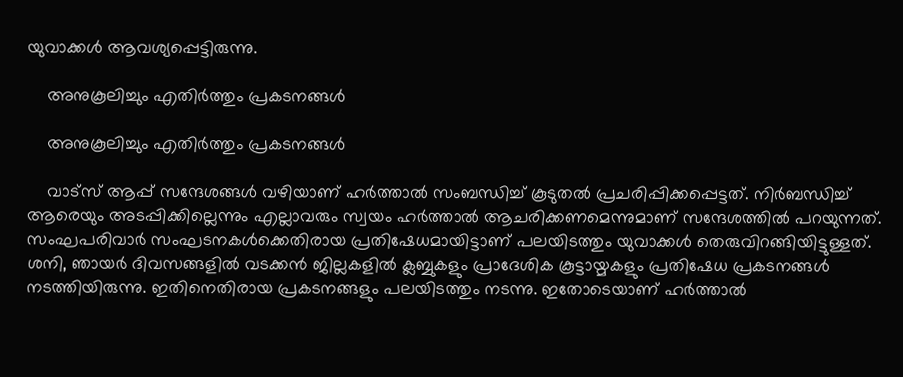യുവാക്കള്‍ ആവശ്യപ്പെട്ടിരുന്നു.

    അനുകൂലിച്ചും എതിര്‍ത്തും പ്രകടനങ്ങള്‍

    അനുകൂലിച്ചും എതിര്‍ത്തും പ്രകടനങ്ങള്‍

    വാട്‌സ് ആപ്പ് സന്ദേശങ്ങള്‍ വഴിയാണ് ഹര്‍ത്താല്‍ സംബന്ധിച്ച് കൂടുതല്‍ പ്രചരിപ്പിക്കപ്പെട്ടത്. നിര്‍ബന്ധിച്ച് ആരെയും അടപ്പിക്കില്ലെന്നും എല്ലാവരും സ്വയം ഹര്‍ത്താല്‍ ആചരിക്കണമെന്നുമാണ് സന്ദേശത്തില്‍ പറയുന്നത്. സംഘപരിവാര്‍ സംഘടനകള്‍ക്കെതിരായ പ്രതിഷേധമായിട്ടാണ് പലയിടത്തും യുവാക്കള്‍ തെരുവിറങ്ങിയിട്ടുള്ളത്. ശനി, ഞായര്‍ ദിവസങ്ങളില്‍ വടക്കന്‍ ജില്ലകളില്‍ ക്ലബ്ബുകളും പ്രാദേശിക കൂട്ടായ്മകളും പ്രതിഷേധ പ്രകടനങ്ങള്‍ നടത്തിയിരുന്നു. ഇതിനെതിരായ പ്രകടനങ്ങളും പലയിടത്തും നടന്നു. ഇതോടെയാണ് ഹര്‍ത്താല്‍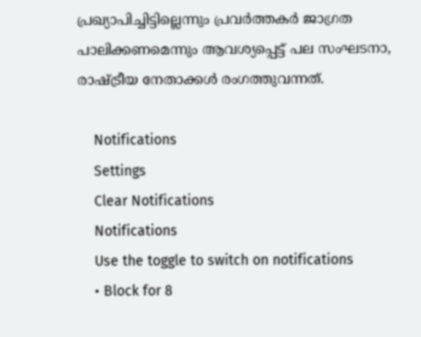പ്രഖ്യാപിച്ചിട്ടില്ലെന്നും പ്രവര്‍ത്തകര്‍ ജാഗ്രത പാലിക്കണമെന്നും ആവശ്യപ്പെട്ട് പല സംഘടനാ, രാഷ്ട്രീയ നേതാക്കള്‍ രംഗത്തുവന്നത്.

    Notifications
    Settings
    Clear Notifications
    Notifications
    Use the toggle to switch on notifications
    • Block for 8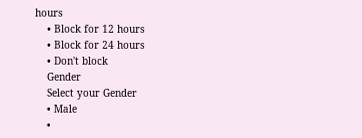hours
    • Block for 12 hours
    • Block for 24 hours
    • Don't block
    Gender
    Select your Gender
    • Male
    •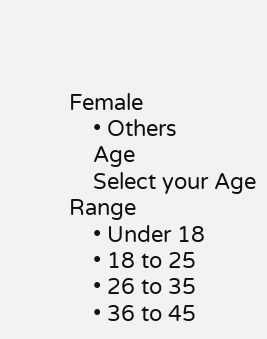Female
    • Others
    Age
    Select your Age Range
    • Under 18
    • 18 to 25
    • 26 to 35
    • 36 to 45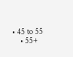• 45 to 55
    • 55+